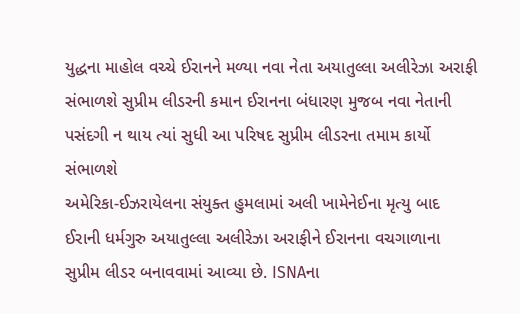યુદ્ધના માહોલ વચ્ચે ઈરાનને મળ્યા નવા નેતા અયાતુલ્લા અલીરેઝા અરાફી સંભાળશે સુપ્રીમ લીડરની કમાન ઈરાનના બંધારણ મુજબ નવા નેતાની પસંદગી ન થાય ત્યાં સુધી આ પરિષદ સુપ્રીમ લીડરના તમામ કાર્યો સંભાળશે
અમેરિકા-ઈઝરાયેલના સંયુક્ત હુમલામાં અલી ખામેનેઈના મૃત્યુ બાદ ઈરાની ધર્મગુરુ અયાતુલ્લા અલીરેઝા અરાફીને ઈરાનના વચગાળાના સુપ્રીમ લીડર બનાવવામાં આવ્યા છે. ISNAના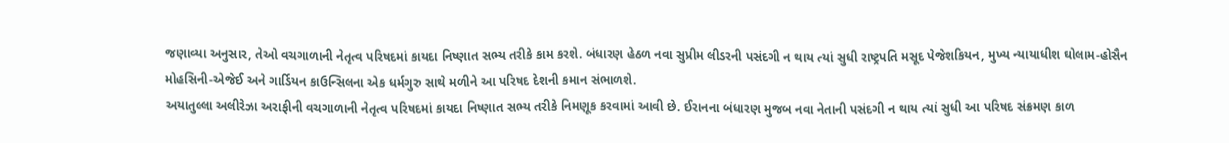જણાવ્યા અનુસાર, તેઓ વચગાળાની નેતૃત્વ પરિષદમાં કાયદા નિષ્ણાત સભ્ય તરીકે કામ કરશે. બંધારણ હેઠળ નવા સુપ્રીમ લીડરની પસંદગી ન થાય ત્યાં સુધી રાષ્ટ્રપતિ મસૂદ પેજેશકિયન, મુખ્ય ન્યાયાધીશ ઘોલામ-હોસૈન મોહસિની-એજેઈ અને ગાર્ડિયન કાઉન્સિલના એક ધર્મગુરુ સાથે મળીને આ પરિષદ દેશની કમાન સંભાળશે.
અયાતુલ્લા અલીરેઝા અરાફીની વચગાળાની નેતૃત્વ પરિષદમાં કાયદા નિષ્ણાત સભ્ય તરીકે નિમણૂક કરવામાં આવી છે. ઈરાનના બંધારણ મુજબ નવા નેતાની પસંદગી ન થાય ત્યાં સુધી આ પરિષદ સંક્રમણ કાળ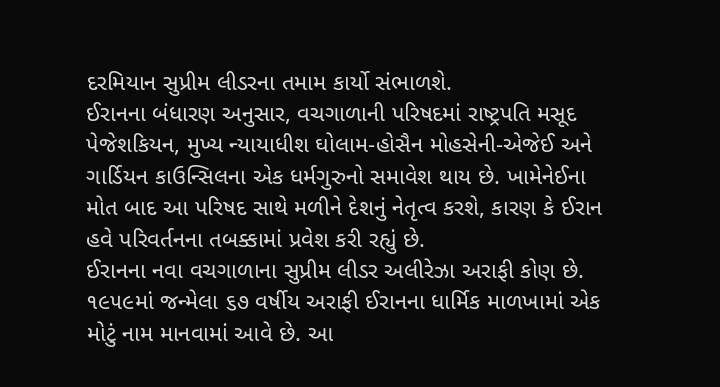દરમિયાન સુપ્રીમ લીડરના તમામ કાર્યો સંભાળશે.
ઈરાનના બંધારણ અનુસાર, વચગાળાની પરિષદમાં રાષ્ટ્રપતિ મસૂદ પેજેશકિયન, મુખ્ય ન્યાયાધીશ ઘોલામ-હોસૈન મોહસેની-એજેઈ અને ગાર્ડિયન કાઉન્સિલના એક ધર્મગુરુનો સમાવેશ થાય છે. ખામેનેઈના મોત બાદ આ પરિષદ સાથે મળીને દેશનું નેતૃત્વ કરશે, કારણ કે ઈરાન હવે પરિવર્તનના તબક્કામાં પ્રવેશ કરી રહ્યું છે.
ઈરાનના નવા વચગાળાના સુપ્રીમ લીડર અલીરેઝા અરાફી કોણ છે. ૧૯૫૯માં જન્મેલા ૬૭ વર્ષીય અરાફી ઈરાનના ધાર્મિક માળખામાં એક મોટું નામ માનવામાં આવે છે. આ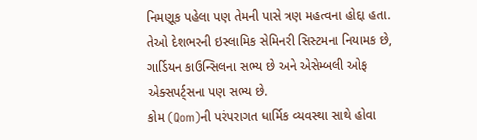નિમણૂક પહેલા પણ તેમની પાસે ત્રણ મહત્વના હોદ્દા હતા. તેઓ દેશભરની ઇસ્લામિક સેમિનરી સિસ્ટમના નિયામક છે, ગાર્ડિયન કાઉન્સિલના સભ્ય છે અને એસેમ્બલી ઓફ એક્સપર્ટ્સના પણ સભ્ય છે.
કોમ (Qom)ની પરંપરાગત ધાર્મિક વ્યવસ્થા સાથે હોવા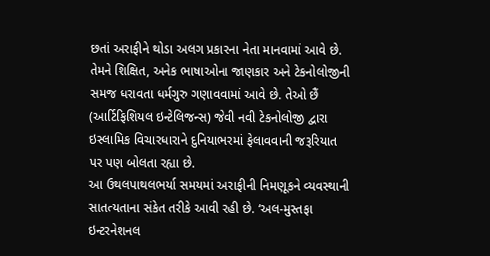છતાં અરાફીને થોડા અલગ પ્રકારના નેતા માનવામાં આવે છે. તેમને શિક્ષિત, અનેક ભાષાઓના જાણકાર અને ટેકનોલોજીની સમજ ધરાવતા ધર્મગુરુ ગણાવવામાં આવે છે. તેઓ છૈં (આર્ટિફિશિયલ ઇન્ટેલિજન્સ) જેવી નવી ટેકનોલોજી દ્વારા ઇસ્લામિક વિચારધારાને દુનિયાભરમાં ફેલાવવાની જરૂરિયાત પર પણ બોલતા રહ્યા છે.
આ ઉથલપાથલભર્યા સમયમાં અરાફીની નિમણૂકને વ્યવસ્થાની સાતત્યતાના સંકેત તરીકે આવી રહી છે. ‘અલ-મુસ્તફા ઇન્ટરનેશનલ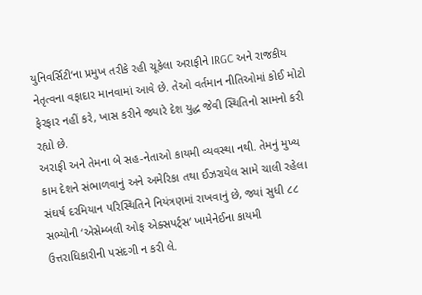યુનિવર્સિટી‘ના પ્રમુખ તરીકે રહી ચૂકેલા અરાફીને IRGC અને રાજકીય નેતૃત્વના વફાદાર માનવામાં આવે છે. તેઓ વર્તમાન નીતિઓમાં કોઈ મોટો ફેરફાર નહીં કરે, ખાસ કરીને જ્યારે દેશ યુદ્ધ જેવી સ્થિતિનો સામનો કરી રહ્યો છે.
અરાફી અને તેમના બે સહ-નેતાઓ કાયમી વ્યવસ્થા નથી. તેમનું મુખ્ય કામ દેશને સંભાળવાનું અને અમેરિકા તથા ઈઝરાયેલ સામે ચાલી રહેલા સંઘર્ષ દરમિયાન પરિસ્થિતિને નિયંત્રણમાં રાખવાનું છે, જ્યાં સુધી ૮૮ સભ્યોની ‘એસેમ્બલી ઓફ એક્સપર્ટ્સ‘ ખામેનેઈના કાયમી ઉત્તરાધિકારીની પસંદગી ન કરી લે.